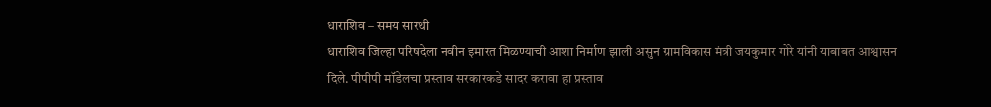धाराशिव – समय सारथी
धाराशिव जिल्हा परिषदेला नवीन इमारत मिळण्याची आशा निर्माण झाली असुन ग्रामविकास मंत्री जयकुमार गोरे यांनी याबाबत आश्वासन दिले. पीपीपी मॉडेलचा प्रस्ताव सरकारकडे सादर करावा हा प्रस्ताव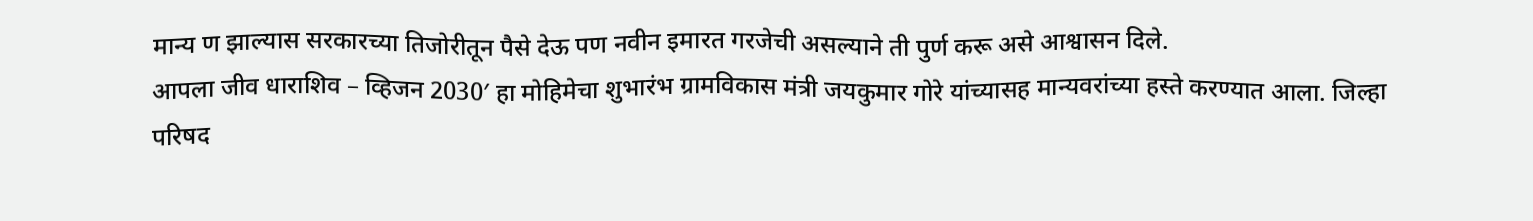मान्य ण झाल्यास सरकारच्या तिजोरीतून पैसे देऊ पण नवीन इमारत गरजेची असल्याने ती पुर्ण करू असे आश्वासन दिले.
आपला जीव धाराशिव – व्हिजन 2030′ हा मोहिमेचा शुभारंभ ग्रामविकास मंत्री जयकुमार गोरे यांच्यासह मान्यवरांच्या हस्ते करण्यात आला. जिल्हा परिषद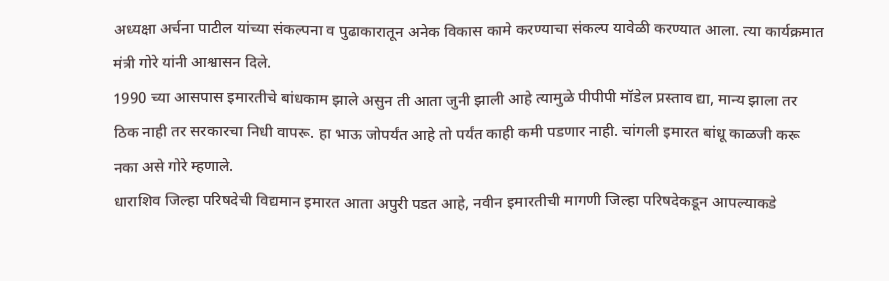अध्यक्षा अर्चना पाटील यांच्या संकल्पना व पुढाकारातून अनेक विकास कामे करण्याचा संकल्प यावेळी करण्यात आला. त्या कार्यक्रमात मंत्री गोरे यांनी आश्वासन दिले.
1990 च्या आसपास इमारतीचे बांधकाम झाले असुन ती आता जुनी झाली आहे त्यामुळे पीपीपी मॉडेल प्रस्ताव द्या, मान्य झाला तर ठिक नाही तर सरकारचा निधी वापरू. हा भाऊ जोपर्यंत आहे तो पर्यंत काही कमी पडणार नाही. चांगली इमारत बांधू काळजी करू नका असे गोरे म्हणाले.
धाराशिव जिल्हा परिषदेची विद्यमान इमारत आता अपुरी पडत आहे, नवीन इमारतीची मागणी जिल्हा परिषदेकडून आपल्याकडे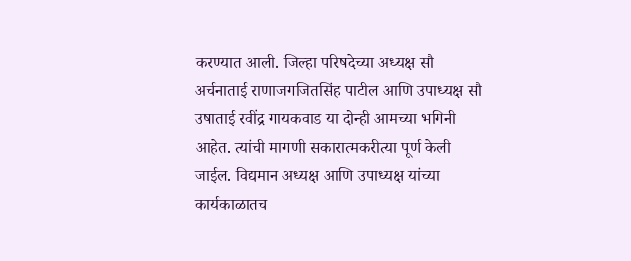करण्यात आली. जिल्हा परिषदेच्या अध्यक्ष सौ अर्चनाताई राणाजगजितसिंह पाटील आणि उपाध्यक्ष सौ उषाताई रवींद्र गायकवाड या दोन्ही आमच्या भगिनी आहेत. त्यांची मागणी सकारात्मकरीत्या पूर्ण केली जाईल. विद्यमान अध्यक्ष आणि उपाध्यक्ष यांच्या कार्यकाळातच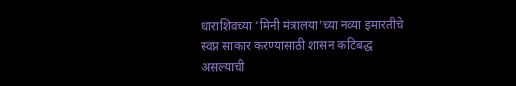धाराशिवच्या ‘मिनी मंत्रालया’च्या नव्या इमारतीचे स्वप्न साकार करण्यासाठी शासन कटिबद्ध असल्याची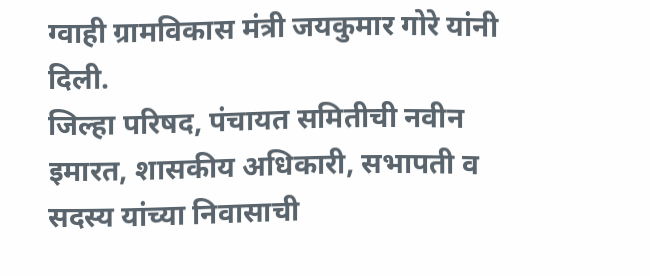ग्वाही ग्रामविकास मंत्री जयकुमार गोरे यांनी दिली.
जिल्हा परिषद, पंचायत समितीची नवीन इमारत, शासकीय अधिकारी, सभापती व सदस्य यांच्या निवासाची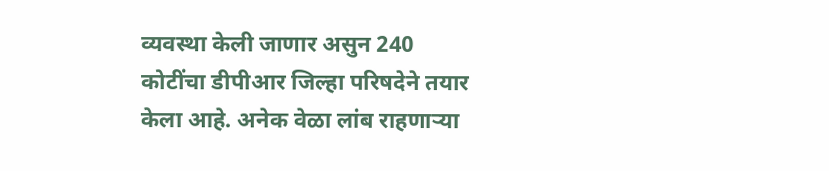व्यवस्था केली जाणार असुन 240 कोटींचा डीपीआर जिल्हा परिषदेने तयार केला आहे. अनेक वेळा लांब राहणाऱ्या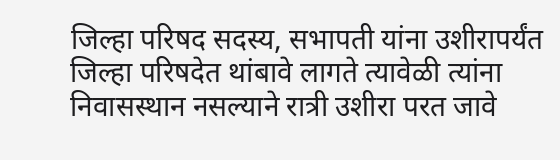जिल्हा परिषद सदस्य, सभापती यांना उशीरापर्यंत जिल्हा परिषदेत थांबावे लागते त्यावेळी त्यांना निवासस्थान नसल्याने रात्री उशीरा परत जावे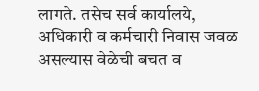लागते. तसेच सर्व कार्यालये, अधिकारी व कर्मचारी निवास जवळ असल्यास वेळेची बचत व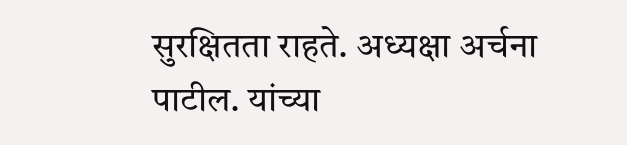सुरक्षितता राहते. अध्यक्षा अर्चना पाटील. यांच्या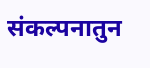संकल्पनातुन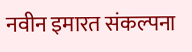नवीन इमारत संकल्पना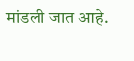मांडली जात आहे.